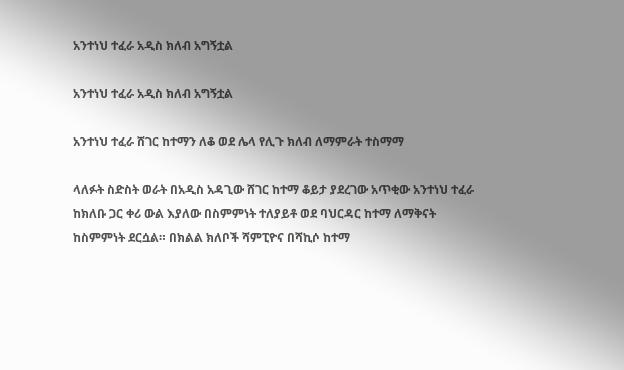አንተነህ ተፈራ አዲስ ክለብ አግኝቷል

አንተነህ ተፈራ አዲስ ክለብ አግኝቷል

አንተነህ ተፈራ ሸገር ከተማን ለቆ ወደ ሌላ የሊጉ ክለብ ለማምራት ተስማማ

ላለፉት ስድስት ወራት በአዲስ አዳጊው ሸገር ከተማ ቆይታ ያደረገው አጥቂው አንተነህ ተፈራ ከክለቡ ጋር ቀሪ ውል እያለው በስምምነት ተለያይቶ ወደ ባህርዳር ከተማ ለማቅናት ከስምምነት ደርሷል። በክልል ክለቦች ሻምፒዮና በሻኪሶ ከተማ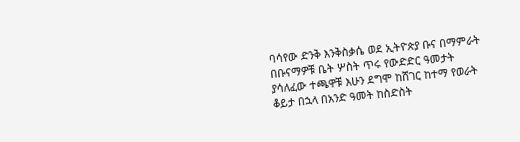ባሳየው ድንቅ እንቅስቃሴ ወደ ኢትዮጵያ ቡና በማምራት በቡናማዎቹ ቤት ሦስት ጥሩ የውድድር ዓመታት ያሳለፈው ተጫዋቹ እሁን ደግሞ ከሸገር ከተማ የወራት ቆይታ በኋላ በአንድ ዓመት ከስድስት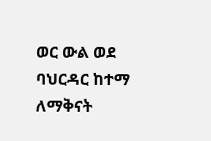ወር ውል ወደ ባህርዳር ከተማ ለማቅናት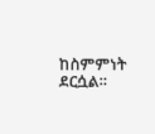ከስምምነት ደርሷል።